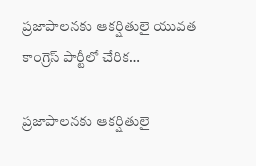ప్రజాపాలనకు ఆకర్షితులై యువత కాంగ్రెస్ పార్టీలో చేరిక…

ప్రజాపాలనకు ఆకర్షితులై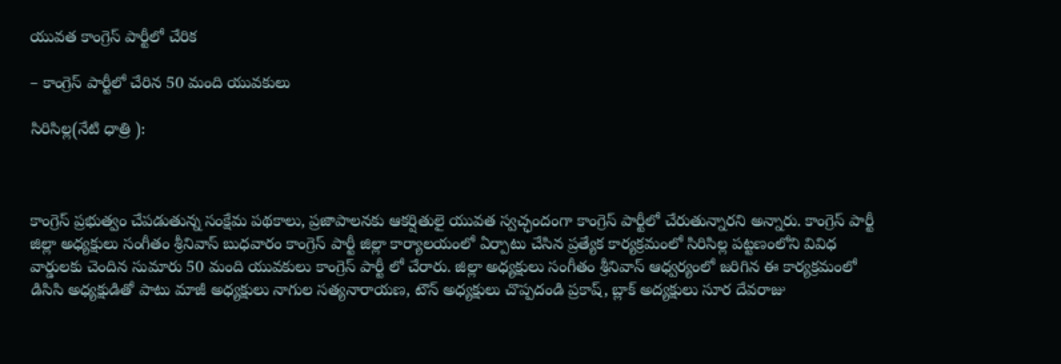యువత కాంగ్రెస్ పార్టీలో చేరిక

– కాంగ్రెస్ పార్టీలో చేరిన 50 మంది యువకులు

సిరిసిల్ల(నేటి ధాత్రి ):



కాంగ్రెస్ ప్రభుత్వం చేపడుతున్న సంక్షేమ పథకాలు, ప్రజాపాలనకు ఆకర్షితులై యువత స్వచ్ఛందంగా కాంగ్రెస్ పార్టీలో చేరుతున్నారని అన్నారు. కాంగ్రెస్ పార్టీ జిల్లా అధ్యక్షులు సంగీతం శ్రీనివాస్ బుధవారం కాంగ్రెస్ పార్టీ జిల్లా కార్యాలయంలో ఏర్పాటు చేసిన ప్రత్యేక కార్యక్రమంలో సిరిసిల్ల పట్టణంలోని వివిధ వార్డులకు చెందిన సుమారు 50 మంది యువకులు కాంగ్రెస్ పార్టీ లో చేరారు. జిల్లా అధ్యక్షులు సంగీతం శ్రీనివాస్ ఆధ్వర్యంలో జరిగిన ఈ కార్యక్రమంలో డిసిసి అధ్యక్షుడితో పాటు మాజీ అధ్యక్షులు నాగుల సత్యనారాయణ, టౌన్ అధ్యక్షులు చొప్పదండి ప్రకాష్, బ్లాక్ అద్యక్షులు సూర దేవరాజు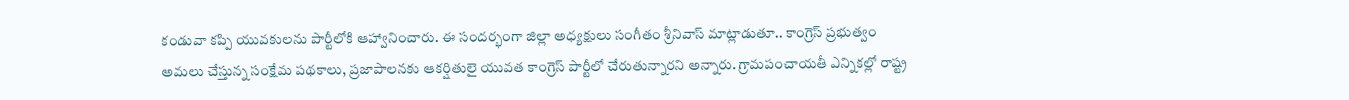కండువా కప్పి యువకులను పార్టీలోకి ఆహ్వానించారు. ఈ సందర్భంగా జిల్లా అధ్యక్షులు సంగీతం శ్రీనివాస్ మాట్లాడుతూ.. కాంగ్రెస్ ప్రభుత్వం అమలు చేస్తున్న సంక్షేమ పథకాలు, ప్రజాపాలనకు ఆకర్షితులై యువత కాంగ్రెస్ పార్టీలో చేరుతున్నారని అన్నారు. గ్రామపంచాయతీ ఎన్నికల్లో రాష్ట్ర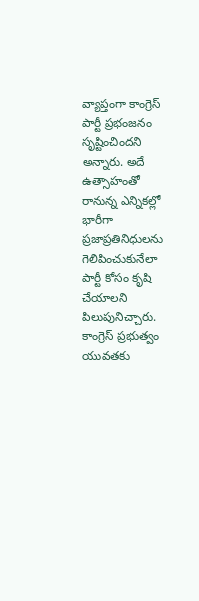వ్యాప్తంగా కాంగ్రెస్ పార్టీ ప్రభంజనం సృష్టించిందని అన్నారు. అదే ఉత్సాహంతో రానున్న ఎన్నికల్లో భారీగా ప్రజాప్రతినిధులను గెలిపించుకునేలా పార్టీ కోసం కృషి చేయాలని పిలుపునిచ్చారు. కాంగ్రెస్ ప్రభుత్వం యువతకు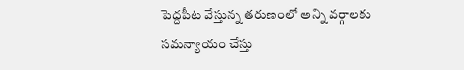పెద్దపీట వేస్తున్న తరుణంలో అన్ని వర్గాలకు సమన్యాయం చేస్తు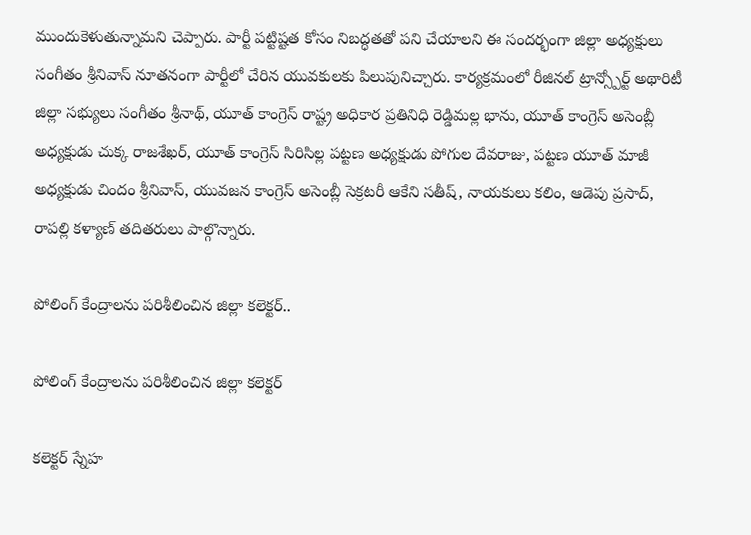ముందుకెళుతున్నామని చెప్పారు. పార్టీ పట్టిష్టత కోసం నిబద్ధతతో పని చేయాలని ఈ సందర్భంగా జిల్లా అధ్యక్షులు సంగీతం శ్రీనివాస్ నూతనంగా పార్టీలో చేరిన యువకులకు పిలుపునిచ్చారు. కార్యక్రమంలో రీజినల్ ట్రాన్స్పోర్ట్ అథారిటీ జిల్లా సభ్యులు సంగీతం శ్రీనాథ్, యూత్ కాంగ్రెస్ రాష్ట్ర అధికార ప్రతినిధి రెడ్డిమల్ల భాను, యూత్ కాంగ్రెస్ అసెంబ్లీ అధ్యక్షుడు చుక్క రాజశేఖర్, యూత్ కాంగ్రెస్ సిరిసిల్ల పట్టణ అధ్యక్షుడు పోగుల దేవరాజు, పట్టణ యూత్ మాజీ అధ్యక్షుడు చిందం శ్రీనివాస్, యువజన కాంగ్రెస్ అసెంబ్లీ సెక్రటరీ ఆకేని సతీష్, నాయకులు కలిం, ఆడెపు ప్రసాద్, రాపల్లి కళ్యాణ్ తదితరులు పాల్గొన్నారు.

పోలింగ్ కేంద్రాలను పరిశీలించిన జిల్లా కలెక్టర్..

పోలింగ్ కేంద్రాలను పరిశీలించిన జిల్లా కలెక్టర్

కలెక్టర్ స్నేహ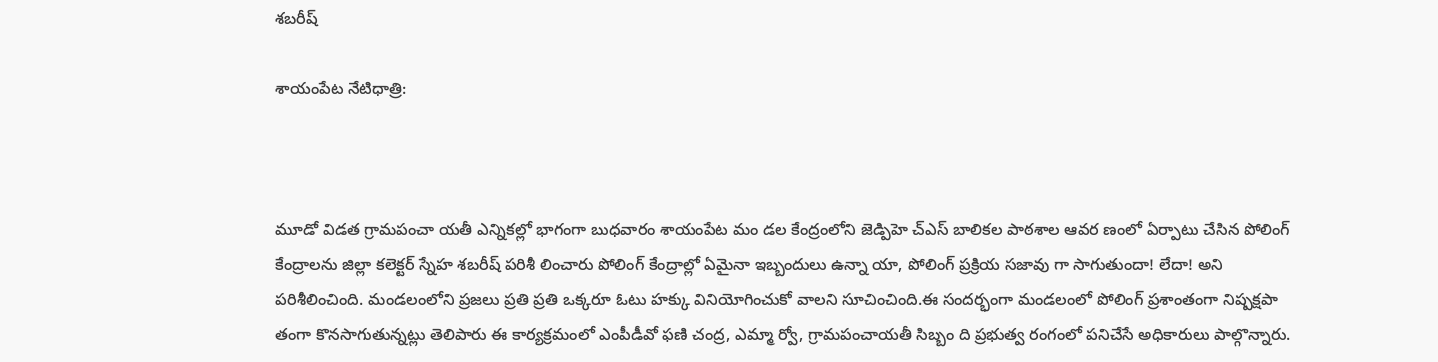శబరీష్

శాయంపేట నేటిధాత్రి:



మూడో విడత గ్రామపంచా యతీ ఎన్నికల్లో భాగంగా బుధవారం శాయంపేట మం డల కేంద్రంలోని జెడ్పిహె చ్ఎస్ బాలికల పాఠశాల ఆవర ణంలో ఏర్పాటు చేసిన పోలింగ్ కేంద్రాలను జిల్లా కలెక్టర్ స్నేహ శబరీష్ పరిశీ లించారు పోలింగ్ కేంద్రాల్లో ఏమైనా ఇబ్బందులు ఉన్నా యా, పోలింగ్ ప్రక్రియ సజావు గా సాగుతుందా! లేదా! అని పరిశీలించింది. మండలంలోని ప్రజలు ప్రతి ప్రతి ఒక్కరూ ఓటు హక్కు వినియోగించుకో వాలని సూచించింది.ఈ సందర్భంగా మండలంలో పోలింగ్ ప్రశాంతంగా నిష్పక్షపా తంగా కొనసాగుతున్నట్లు తెలిపారు ఈ కార్యక్రమంలో ఎంపీడీవో ఫణి చంద్ర, ఎమ్మా ర్వో, గ్రామపంచాయతీ సిబ్బం ది ప్రభుత్వ రంగంలో పనిచేసే అధికారులు పాల్గొన్నారు.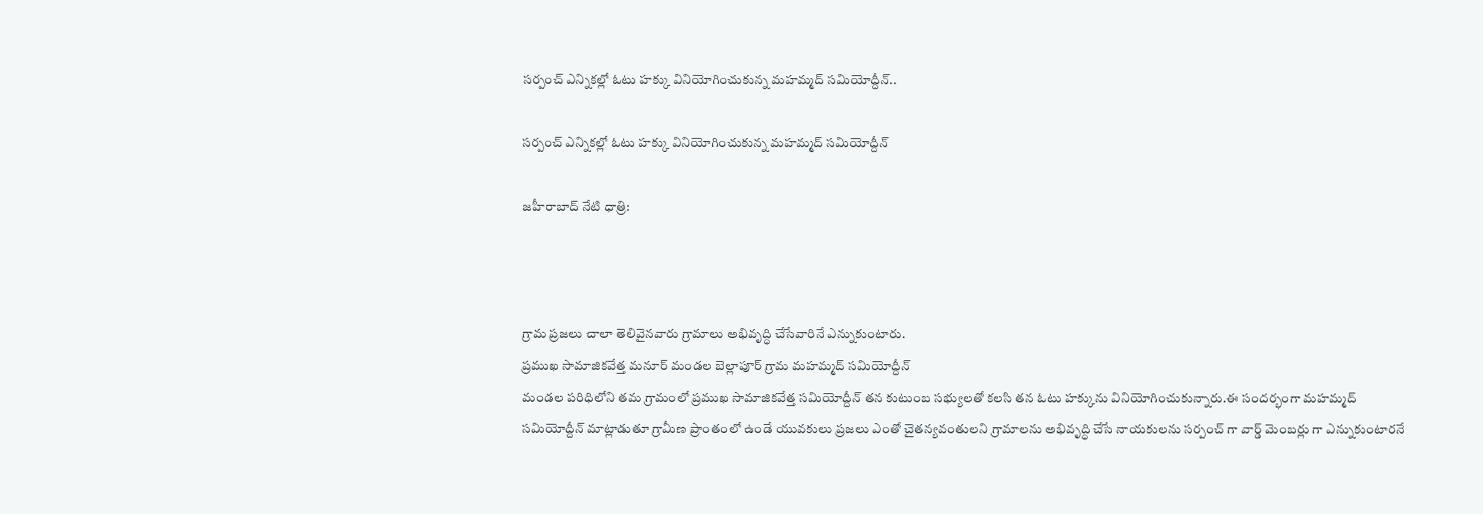సర్పంచ్ ఎన్నికల్లో ఓటు హక్కు వినియోగించుకున్న మహమ్మద్ సమియోద్దీన్..

సర్పంచ్ ఎన్నికల్లో ఓటు హక్కు వినియోగించుకున్న మహమ్మద్ సమియోద్దీన్

జహీరాబాద్ నేటి ధాత్రి:



గ్రామ ప్రజలు చాలా తెలివైనవారు గ్రామాలు అభివృద్ధి చేసేవారినే ఎన్నుకుంటారు.
ప్రముఖ సామాజికవేత్త మనూర్ మండల బెల్లాపూర్ గ్రామ మహమ్మద్ సమియోద్దీన్
మండల పరిధిలోని తమ గ్రామంలో ప్రముఖ సామాజికవేత్త సమియోద్దీన్ తన కుటుంబ సభ్యులతో కలసి తన ఓటు హక్కును వినియోగించుకున్నారు.ఈ సందర్భంగా మహమ్మద్ సమియోద్దీన్ మాట్లాడుతూ గ్రామీణ ప్రాంతంలో ఉండే యువకులు ప్రజలు ఎంతో చైతన్యవంతులని గ్రామాలను అభివృద్ధి చేసే నాయకులను సర్పంచ్ గా వార్డ్ మెంబర్లు గా ఎన్నుకుంటారనే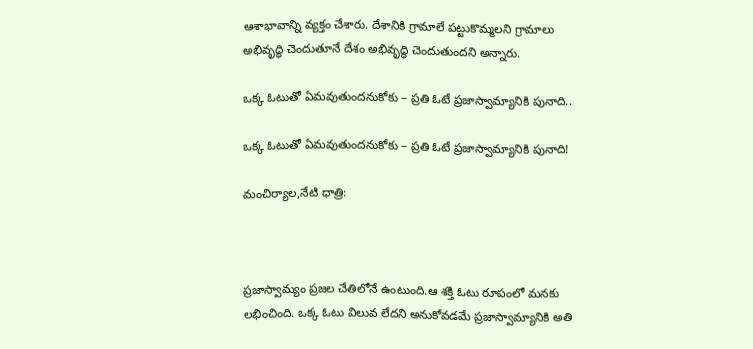ఆశాభావాన్ని వ్యక్తం చేశారు. దేశానికి గ్రామాలే పట్టుకొమ్మలని గ్రామాలు అభివృద్ధి చెందుతూనే దేశం అభివృద్ధి చెందుతుందని అన్నారు.

ఒక్క ఓటుతో ఏమవుతుందనుకోకు – ప్రతి ఓటే ప్రజాస్వామ్యానికి పునాది..

ఒక్క ఓటుతో ఏమవుతుందనుకోకు – ప్రతి ఓటే ప్రజాస్వామ్యానికి పునాది!

మంచిర్యాల,నేటి ధాత్రి:



ప్రజాస్వామ్యం ప్రజల చేతిలోనే ఉంటుంది.ఆ శక్తి ఓటు రూపంలో మనకు లభించింది. ఒక్క ఓటు విలువ లేదని అనుకోవడమే ప్రజాస్వామ్యానికి అతి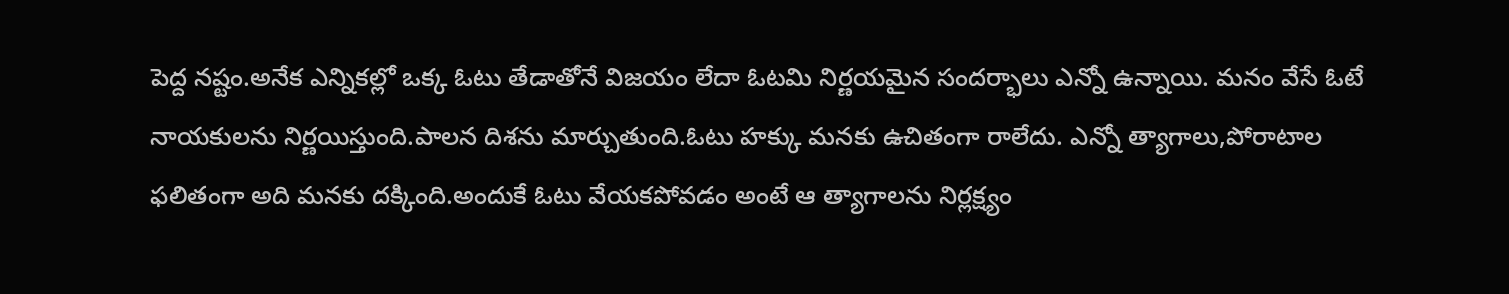పెద్ద నష్టం.అనేక ఎన్నికల్లో ఒక్క ఓటు తేడాతోనే విజయం లేదా ఓటమి నిర్ణయమైన సందర్భాలు ఎన్నో ఉన్నాయి. మనం వేసే ఓటే నాయకులను నిర్ణయిస్తుంది.పాలన దిశను మార్చుతుంది.ఓటు హక్కు మనకు ఉచితంగా రాలేదు. ఎన్నో త్యాగాలు,పోరాటాల ఫలితంగా అది మనకు దక్కింది.అందుకే ఓటు వేయకపోవడం అంటే ఆ త్యాగాలను నిర్లక్ష్యం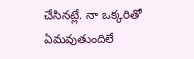చేసినట్లే. నా ఒక్కరితో ఏమవుతుందిలే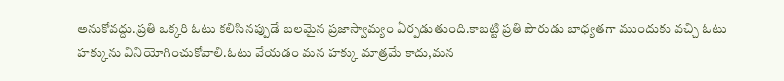అనుకోవద్దు.ప్రతి ఒక్కరి ఓటు కలిసినప్పుడే బలమైన ప్రజాస్వామ్యం ఏర్పడుతుంది.కాబట్టి ప్రతి పౌరుడు బాధ్యతగా ముందుకు వచ్చి ఓటు హక్కును వినియోగించుకోవాలి.ఓటు వేయడం మన హక్కు మాత్రమే కాదు,మన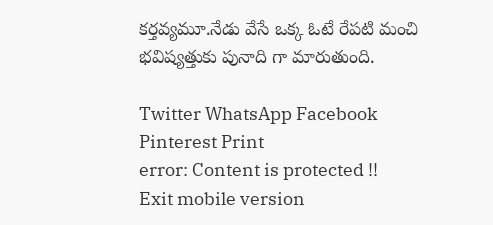కర్తవ్యమూ.నేడు వేసే ఒక్క ఓటే రేపటి మంచి భవిష్యత్తుకు పునాది గా మారుతుంది.

Twitter WhatsApp Facebook Pinterest Print
error: Content is protected !!
Exit mobile version